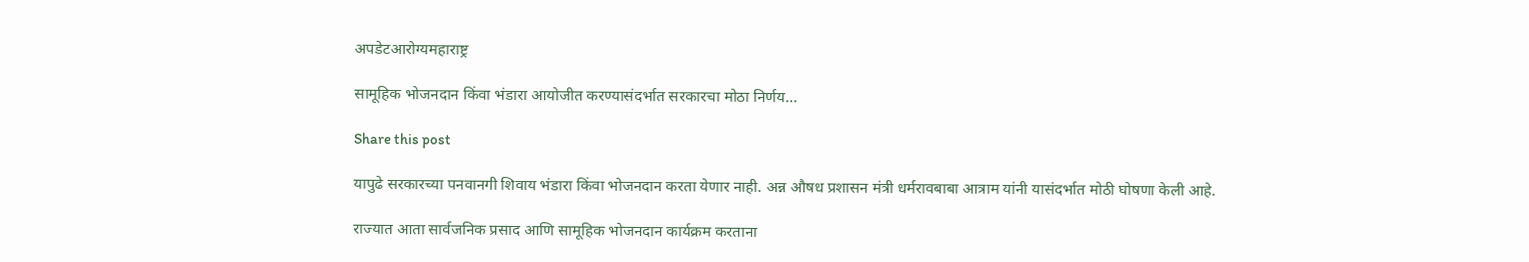अपडेटआरोग्यमहाराष्ट्र

सामूहिक भोजनदान किंवा भंडारा आयोजीत करण्यासंदर्भात सरकारचा मोठा निर्णय…

Share this post

यापुढे सरकारच्या पनवानगी शिवाय भंडारा किंवा भोजनदान करता येणार नाही. अन्न औषध प्रशासन मंत्री धर्मरावबाबा आत्राम यांनी यासंदर्भात मोठी घोषणा केली आहे.

राज्यात आता सार्वजनिक प्रसाद आणि सामूहिक भोजनदान कार्यक्रम करताना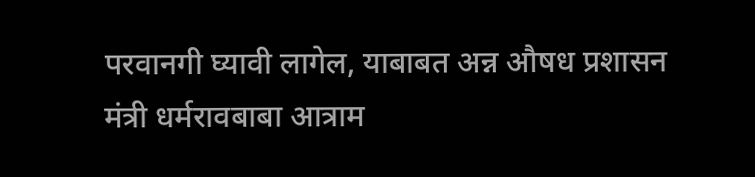परवानगी घ्यावी लागेल, याबाबत अन्न औषध प्रशासन मंत्री धर्मरावबाबा आत्राम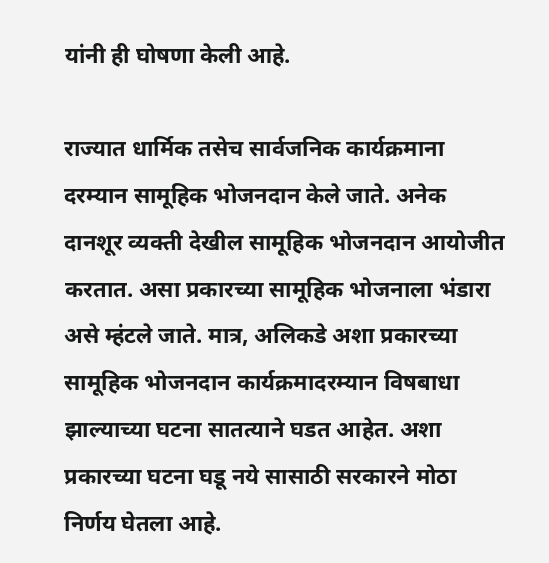यांनी ही घोषणा केली आहे.

राज्यात धार्मिक तसेच सार्वजनिक कार्यक्रमाना दरम्यान सामूहिक भोजनदान केले जाते. अनेक दानशूर व्यक्ती देखील सामूहिक भोजनदान आयोजीत करतात. असा प्रकारच्या सामूहिक भोजनाला भंडारा असे म्हंटले जाते. मात्र, अलिकडे अशा प्रकारच्या सामूहिक भोजनदान कार्यक्रमादरम्यान विषबाधा झाल्याच्या घटना सातत्याने घडत आहेत. अशा प्रकारच्या घटना घडू नये सासाठी सरकारने मोठा निर्णय घेतला आहे.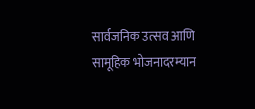सार्वजनिक उत्सव आणि सामूहिक भोजनादरम्यान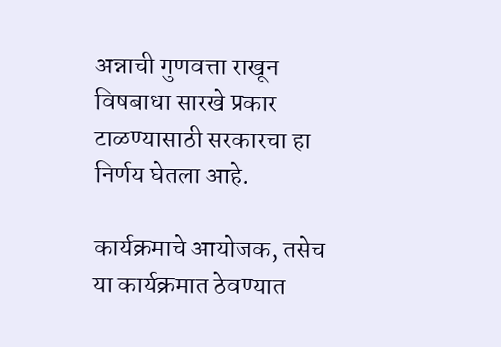अन्नाची गुणवत्ता राखून विषबाधा सारखे प्रकार टाळण्यासाठी सरकारचा हा निर्णय घेतला आहे.

कार्यक्रमाचे आयोजक, तसेच या कार्यक्रमात ठेवण्यात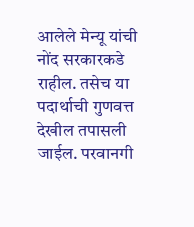आलेले मेन्यू यांची नोंद सरकारकडे राहील. तसेच या पदार्थाची गुणवत्त देखील तपासली जाईल. परवानगी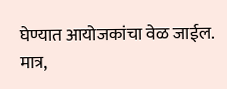घेण्यात आयोजकांचा वेळ जाईल. मात्र,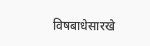विषबाधेसारखे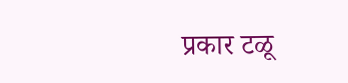प्रकार टळू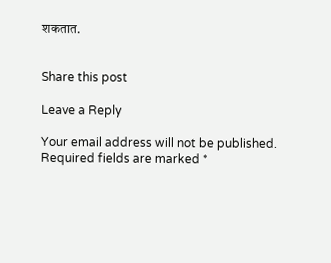शकतात.


Share this post

Leave a Reply

Your email address will not be published. Required fields are marked *